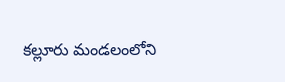కల్లూరు మండలంలోని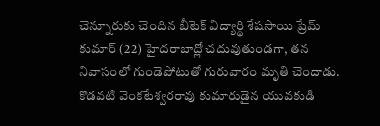చెన్నూరుకు చెందిన బీటెక్ విద్యార్థి శేషసాయి ప్రేమ్ కుమార్ (22) హైదరాబాద్లో చదువుతుండగా, తన నివాసంలో గుండెపోటుతో గురువారం మృతి చెందాడు. కొడవటి వెంకటేశ్వరరావు కుమారుడైన యువకుడి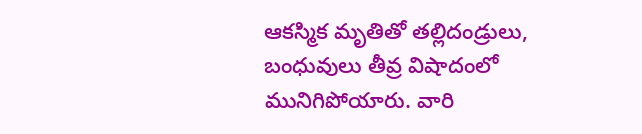ఆకస్మిక మృతితో తల్లిదండ్రులు, బంధువులు తీవ్ర విషాదంలో మునిగిపోయారు. వారి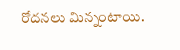రోదనలు మిన్నంటాయి.